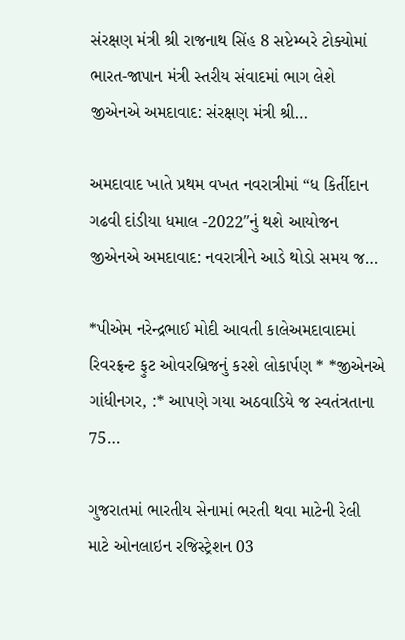સંરક્ષણ મંત્રી શ્રી રાજનાથ સિંહ 8 સપ્ટેમ્બરે ટોક્યોમાં ભારત-જાપાન મંત્રી સ્તરીય સંવાદમાં ભાગ લેશે   જીએનએ અમદાવાદ: સંરક્ષણ મંત્રી શ્રી…

અમદાવાદ ખાતે પ્રથમ વખત નવરાત્રીમાં “ધ કિર્તીદાન ગઢવી દાંડીયા ધમાલ -2022″નું થશે આયોજન જીએનએ અમદાવાદ: નવરાત્રીને આડે થોડો સમય જ…

*પીએમ નરેન્દ્રભાઈ મોદી આવતી કાલેઅમદાવાદમાં રિવરફ્રન્ટ ફુટ ઓવરબ્રિજનું કરશે લોકાર્પણ * *જીએનએ ગાંધીનગર, :* આપણે ગયા અઠવાડિયે જ સ્વતંત્રતાના 75…

ગુજરાતમાં ભારતીય સેનામાં ભરતી થવા માટેની રેલી માટે ઓનલાઇન રજિસ્ટ્રેશન 03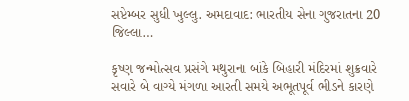સપ્ટેમ્બર સુધી ખુલ્લુ. અમદાવાદ: ભારતીય સેના ગુજરાતના 20 જિલ્લા…

કૃષ્ણ જન્મોત્સવ પ્રસંગે મથુરાના બાંકે બિહારી મંદિરમાં શુક્રવારે સવારે બે વાગ્યે મંગળા આરતી સમયે અભૂતપૂર્વ ભીડને કારણે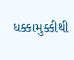ધક્કામુક્કીથી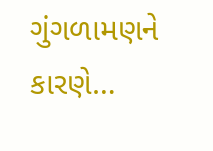ગુંગળામણને કારણે…